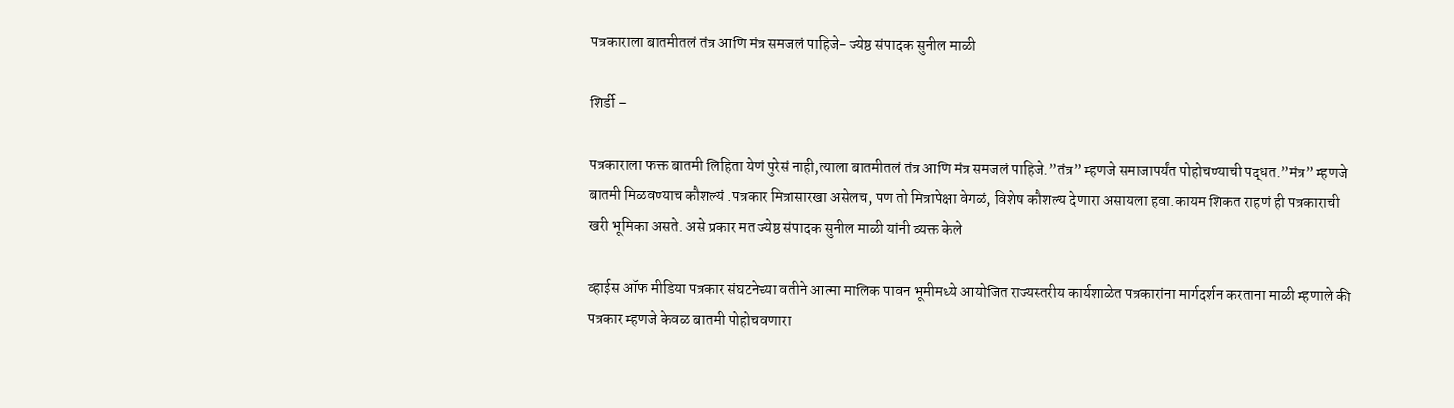पत्रकाराला बातमीतलं तंत्र आणि मंत्र समजलं पाहिजे- ज्येष्ठ संपादक सुनील माळी

शिर्डी –

पत्रकाराला फक्त बातमी लिहिता येणं पुरेसं नाही,त्याला बातमीतलं तंत्र आणि मंत्र समजलं पाहिजे.”तंत्र” म्हणजे समाजापर्यंत पोहोचण्याची पद्धत.”मंत्र” म्हणजे बातमी मिळवण्याच कौशल्यं .पत्रकार मित्रासारखा असेलच, पण तो मित्रापेक्षा वेगळं, विशेष कौशल्य देणारा असायला हवा.कायम शिकत राहणं ही पत्रकाराची खरी भूमिका असते. असे प्रकार मत ज्येष्ठ संपादक सुनील माळी यांनी व्यक्त केले

व्हाईस ऑफ मीडिया पत्रकार संघटनेच्या वतीने आत्मा मालिक पावन भूमीमध्ये आयोजित राज्यस्तरीय कार्यशाळेत पत्रकारांना मार्गदर्शन करताना माळी म्हणाले की पत्रकार म्हणजे केवळ बातमी पोहोचवणारा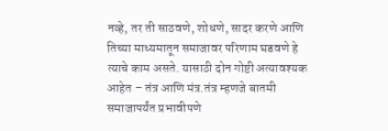नव्हे, तर ती साठवणे, शोधणे, सादर करणे आणि तिच्या माध्यमातून समाजावर परिणाम घडवणे हे त्याचे काम असते. यासाठी दोन गोष्टी अत्यावश्यक आहेत – तंत्र आणि मंत्र.तंत्र म्हणजे बातमी समाजापर्यंत प्रभावीपणे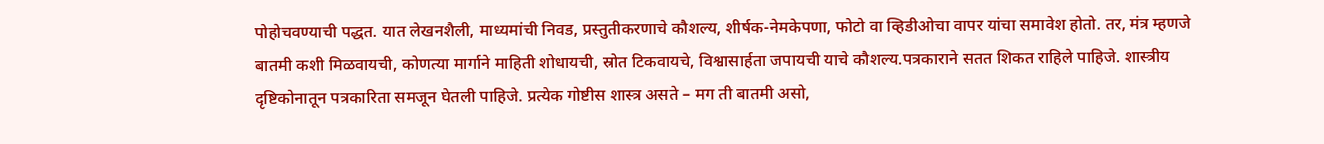पोहोचवण्याची पद्धत. यात लेखनशैली, माध्यमांची निवड, प्रस्तुतीकरणाचे कौशल्य, शीर्षक-नेमकेपणा, फोटो वा व्हिडीओचा वापर यांचा समावेश होतो. तर, मंत्र म्हणजे बातमी कशी मिळवायची, कोणत्या मार्गाने माहिती शोधायची, स्रोत टिकवायचे, विश्वासार्हता जपायची याचे कौशल्य.पत्रकाराने सतत शिकत राहिले पाहिजे. शास्त्रीय दृष्टिकोनातून पत्रकारिता समजून घेतली पाहिजे. प्रत्येक गोष्टीस शास्त्र असते – मग ती बातमी असो,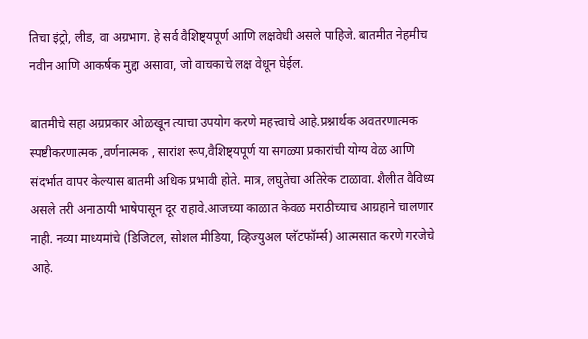तिचा इंट्रो, लीड, वा अग्रभाग. हे सर्व वैशिष्ट्यपूर्ण आणि लक्षवेधी असले पाहिजे. बातमीत नेहमीच नवीन आणि आकर्षक मुद्दा असावा, जो वाचकाचे लक्ष वेधून घेईल.

बातमीचे सहा अग्रप्रकार ओळखून त्याचा उपयोग करणे महत्त्वाचे आहे.प्रश्नार्थक अवतरणात्मक स्पष्टीकरणात्मक ,वर्णनात्मक , सारांश रूप,वैशिष्ट्यपूर्ण या सगळ्या प्रकारांची योग्य वेळ आणि संदर्भात वापर केल्यास बातमी अधिक प्रभावी होते. मात्र, लघुतेचा अतिरेक टाळावा. शैलीत वैविध्य असले तरी अनाठायी भाषेपासून दूर राहावे.आजच्या काळात केवळ मराठीच्याच आग्रहाने चालणार नाही. नव्या माध्यमांचे (डिजिटल, सोशल मीडिया, व्हिज्युअल प्लॅटफॉर्म्स) आत्मसात करणे गरजेचे आहे.